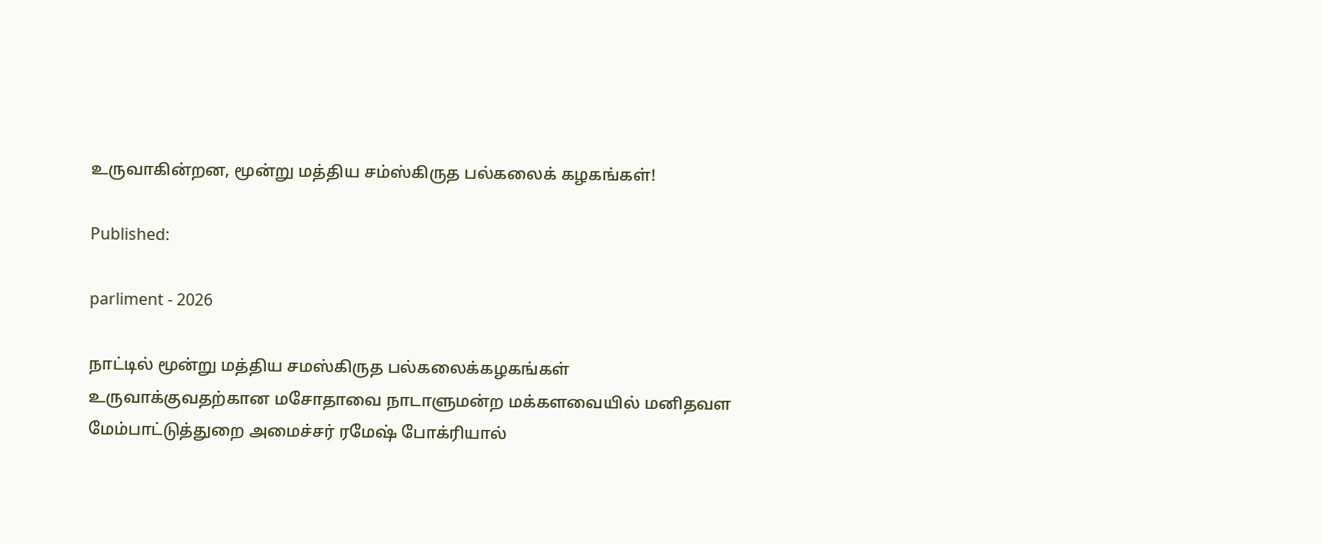உருவாகின்றன, மூன்று மத்திய சம்ஸ்கிருத பல்கலைக் கழகங்கள்!

Published:

parliment - 2026

நாட்டில் மூன்று மத்திய சமஸ்கிருத பல்கலைக்கழகங்கள் உருவாக்குவதற்கான மசோதாவை நாடாளுமன்ற மக்களவையில் மனிதவள மேம்பாட்டுத்துறை அமைச்சர் ரமேஷ் போக்ரியால்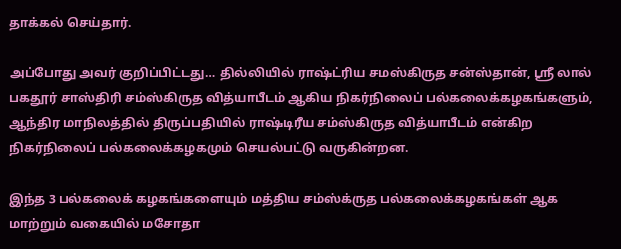தாக்கல் செய்தார்.

அப்போது அவர் குறிப்பிட்டது… தில்லியில் ராஷ்ட்ரிய சமஸ்கிருத சன்ஸ்தான், ஸ்ரீ லால் பகதூர் சாஸ்திரி சம்ஸ்கிருத வித்யாபீடம் ஆகிய நிகர்நிலைப் பல்கலைக்கழகங்களும், ஆந்திர மாநிலத்தில் திருப்பதியில் ராஷ்டிரீய சம்ஸ்கிருத வித்யாபீடம் என்கிற நிகர்நிலைப் பல்கலைக்கழகமும் செயல்பட்டு வருகின்றன.

இந்த 3 பல்கலைக் கழகங்களையும் மத்திய சம்ஸ்க்ருத பல்கலைக்கழகங்கள் ஆக மாற்றும் வகையில் மசோதா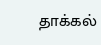தாக்கல்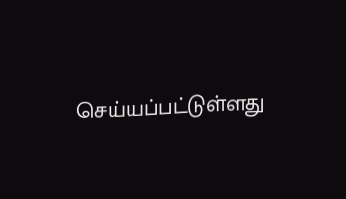செய்யப்பட்டுள்ளது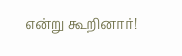என்று கூறினார்!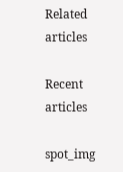Related articles

Recent articles

spot_img